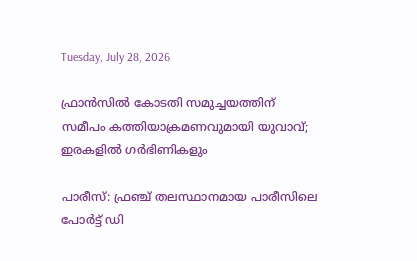Tuesday, July 28, 2026

ഫ്രാന്‍സില്‍ കോടതി സമുച്ചയത്തിന് സമീപം കത്തിയാക്രമണവുമായി യുവാവ്; ഇരകളില്‍ ഗര്‍ഭിണികളും

പാരീസ്: ഫ്രഞ്ച് തലസ്ഥാനമായ പാരീസിലെ പോര്‍ട്ട് ഡി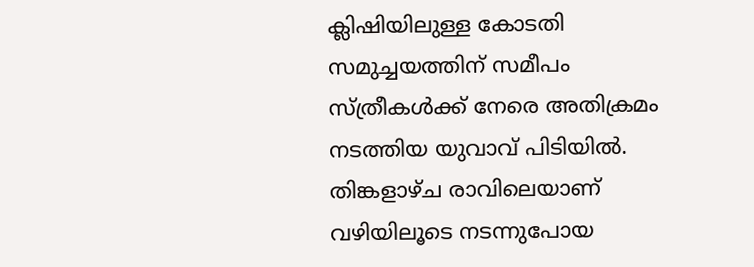ക്ലിഷിയിലുള്ള കോടതി സമുച്ചയത്തിന് സമീപം സ്ത്രീകള്‍ക്ക് നേരെ അതിക്രമം നടത്തിയ യുവാവ് പിടിയില്‍. തിങ്കളാഴ്ച രാവിലെയാണ് വഴിയിലൂടെ നടന്നുപോയ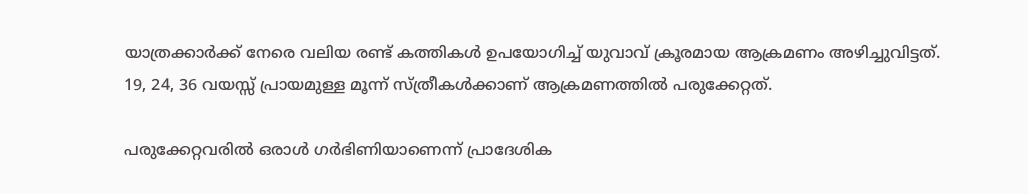യാത്രക്കാര്‍ക്ക് നേരെ വലിയ രണ്ട് കത്തികള്‍ ഉപയോഗിച്ച് യുവാവ് ക്രൂരമായ ആക്രമണം അഴിച്ചുവിട്ടത്. 19, 24, 36 വയസ്സ് പ്രായമുള്ള മൂന്ന് സ്ത്രീകള്‍ക്കാണ് ആക്രമണത്തില്‍ പരുക്കേറ്റത്.

പരുക്കേറ്റവരില്‍ ഒരാള്‍ ഗര്‍ഭിണിയാണെന്ന് പ്രാദേശിക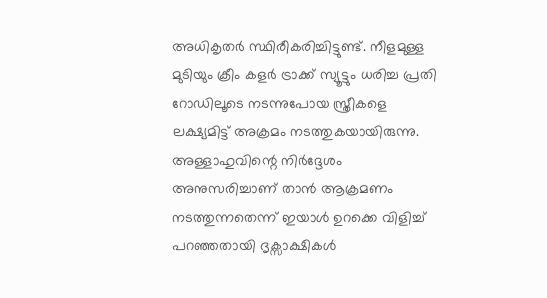അധികൃതര്‍ സ്ഥിരീകരിച്ചിട്ടുണ്ട്. നീളമുള്ള മുടിയും ക്രീം കളര്‍ ട്രാക്ക് സ്യൂട്ടും ധരിച്ച പ്രതി റോഡിലൂടെ നടന്നുപോയ സ്ത്രീകളെ ലക്ഷ്യമിട്ട് അക്രമം നടത്തുകയായിരുന്നു. അള്ളാഹുവിന്റെ നിര്‍ദ്ദേശം അനുസരിച്ചാണ് താന്‍ ആക്രമണം നടത്തുന്നതെന്ന് ഇയാള്‍ ഉറക്കെ വിളിച്ച് പറഞ്ഞതായി ദൃക്സാക്ഷികള്‍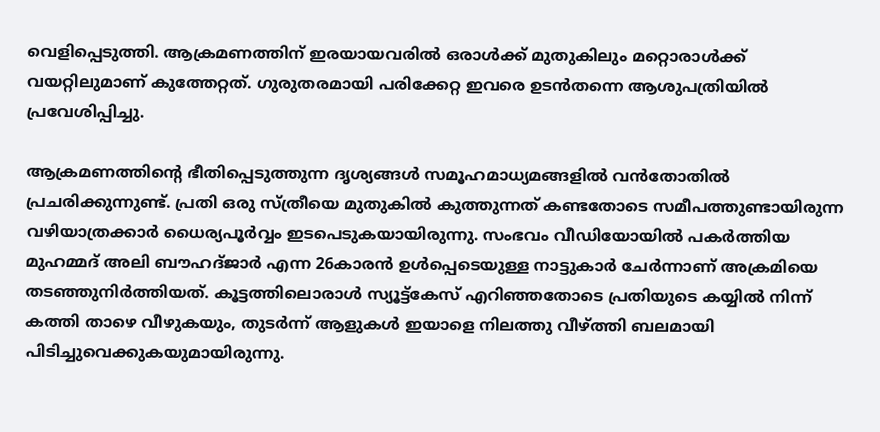വെളിപ്പെടുത്തി. ആക്രമണത്തിന് ഇരയായവരില്‍ ഒരാള്‍ക്ക് മുതുകിലും മറ്റൊരാള്‍ക്ക് വയറ്റിലുമാണ് കുത്തേറ്റത്. ഗുരുതരമായി പരിക്കേറ്റ ഇവരെ ഉടന്‍തന്നെ ആശുപത്രിയില്‍ പ്രവേശിപ്പിച്ചു.

ആക്രമണത്തിന്റെ ഭീതിപ്പെടുത്തുന്ന ദൃശ്യങ്ങള്‍ സമൂഹമാധ്യമങ്ങളില്‍ വന്‍തോതില്‍ പ്രചരിക്കുന്നുണ്ട്. പ്രതി ഒരു സ്ത്രീയെ മുതുകില്‍ കുത്തുന്നത് കണ്ടതോടെ സമീപത്തുണ്ടായിരുന്ന വഴിയാത്രക്കാര്‍ ധൈര്യപൂര്‍വ്വം ഇടപെടുകയായിരുന്നു. സംഭവം വീഡിയോയില്‍ പകര്‍ത്തിയ മുഹമ്മദ് അലി ബൗഹദ്ജാര്‍ എന്ന 26കാരന്‍ ഉള്‍പ്പെടെയുള്ള നാട്ടുകാര്‍ ചേര്‍ന്നാണ് അക്രമിയെ തടഞ്ഞുനിര്‍ത്തിയത്. കൂട്ടത്തിലൊരാള്‍ സ്യൂട്ട്‌കേസ് എറിഞ്ഞതോടെ പ്രതിയുടെ കയ്യില്‍ നിന്ന് കത്തി താഴെ വീഴുകയും, തുടര്‍ന്ന് ആളുകള്‍ ഇയാളെ നിലത്തു വീഴ്ത്തി ബലമായി പിടിച്ചുവെക്കുകയുമായിരുന്നു.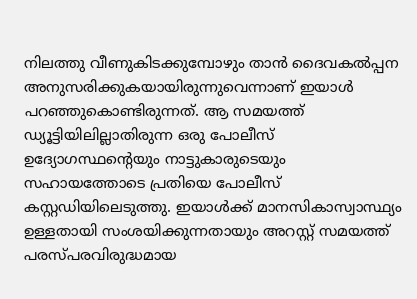നിലത്തു വീണുകിടക്കുമ്പോഴും താന്‍ ദൈവകല്‍പ്പന അനുസരിക്കുകയായിരുന്നുവെന്നാണ് ഇയാള്‍ പറഞ്ഞുകൊണ്ടിരുന്നത്. ആ സമയത്ത് ഡ്യൂട്ടിയിലില്ലാതിരുന്ന ഒരു പോലീസ് ഉദ്യോഗസ്ഥന്റെയും നാട്ടുകാരുടെയും സഹായത്തോടെ പ്രതിയെ പോലീസ് കസ്റ്റഡിയിലെടുത്തു. ഇയാള്‍ക്ക് മാനസികാസ്വാസ്ഥ്യം ഉള്ളതായി സംശയിക്കുന്നതായും അറസ്റ്റ് സമയത്ത് പരസ്പരവിരുദ്ധമായ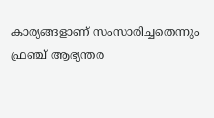കാര്യങ്ങളാണ് സംസാരിച്ചതെന്നും ഫ്രഞ്ച് ആഭ്യന്തര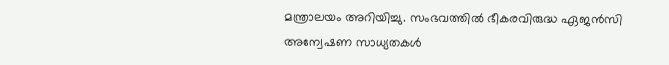മന്ത്രാലയം അറിയിച്ചു. സംഭവത്തില്‍ ഭീകരവിരുദ്ധ ഏജന്‍സി അന്വേഷണ സാധ്യതകള്‍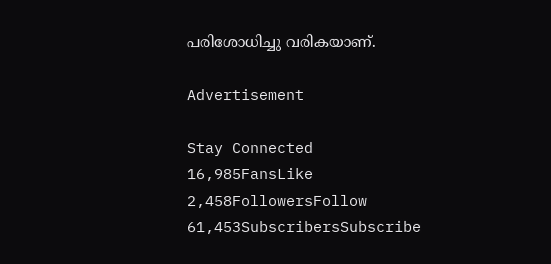പരിശോധിച്ചു വരികയാണ്.

Advertisement

Stay Connected
16,985FansLike
2,458FollowersFollow
61,453SubscribersSubscribe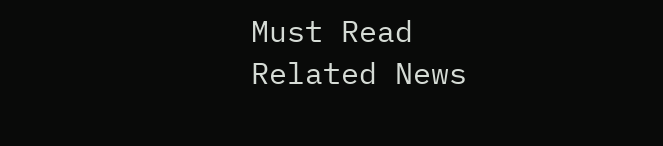Must Read
Related News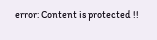error: Content is protected !!